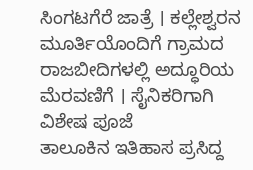ಸಿಂಗಟಗೆರೆ ಜಾತ್ರೆ । ಕಲ್ಲೇಶ್ವರನ ಮೂರ್ತಿಯೊಂದಿಗೆ ಗ್ರಾಮದ ರಾಜಬೀದಿಗಳಲ್ಲಿ ಅದ್ಧೂರಿಯ ಮೆರವಣಿಗೆ । ಸೈನಿಕರಿಗಾಗಿ ವಿಶೇಷ ಪೂಜೆ
ತಾಲೂಕಿನ ಇತಿಹಾಸ ಪ್ರಸಿದ್ದ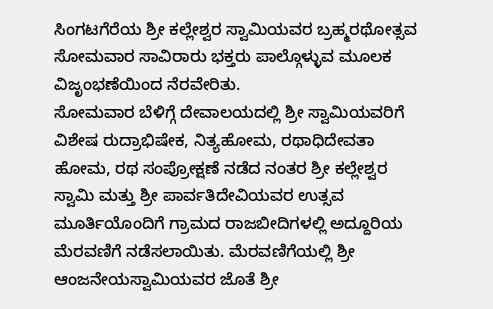ಸಿಂಗಟಗೆರೆಯ ಶ್ರೀ ಕಲ್ಲೇಶ್ವರ ಸ್ವಾಮಿಯವರ ಬ್ರಹ್ಮರಥೋತ್ಸವ ಸೋಮವಾರ ಸಾವಿರಾರು ಭಕ್ತರು ಪಾಲ್ಗೊಳ್ಳುವ ಮೂಲಕ ವಿಜೃಂಭಣೆಯಿಂದ ನೆರವೇರಿತು.
ಸೋಮವಾರ ಬೆಳಿಗ್ಗೆ ದೇವಾಲಯದಲ್ಲಿ ಶ್ರೀ ಸ್ವಾಮಿಯವರಿಗೆ ವಿಶೇಷ ರುದ್ರಾಭಿಷೇಕ, ನಿತ್ಯಹೋಮ, ರಥಾಧಿದೇವತಾ ಹೋಮ, ರಥ ಸಂಪ್ರೋಕ್ಷಣೆ ನಡೆದ ನಂತರ ಶ್ರೀ ಕಲ್ಲೇಶ್ವರ ಸ್ವಾಮಿ ಮತ್ತು ಶ್ರೀ ಪಾರ್ವತಿದೇವಿಯವರ ಉತ್ಸವ ಮೂರ್ತಿಯೊಂದಿಗೆ ಗ್ರಾಮದ ರಾಜಬೀದಿಗಳಲ್ಲಿ ಅದ್ದೂರಿಯ ಮೆರವಣಿಗೆ ನಡೆಸಲಾಯಿತು. ಮೆರವಣಿಗೆಯಲ್ಲಿ ಶ್ರೀ ಆಂಜನೇಯಸ್ವಾಮಿಯವರ ಜೊತೆ ಶ್ರೀ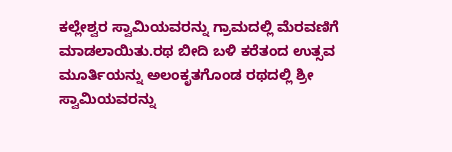ಕಲ್ಲೇಶ್ವರ ಸ್ವಾಮಿಯವರನ್ನು ಗ್ರಾಮದಲ್ಲಿ ಮೆರವಣಿಗೆ ಮಾಡಲಾಯಿತು.ರಥ ಬೀದಿ ಬಳಿ ಕರೆತಂದ ಉತ್ಸವ ಮೂರ್ತಿಯನ್ನು ಅಲಂಕೃತಗೊಂಡ ರಥದಲ್ಲಿ ಶ್ರೀ ಸ್ವಾಮಿಯವರನ್ನು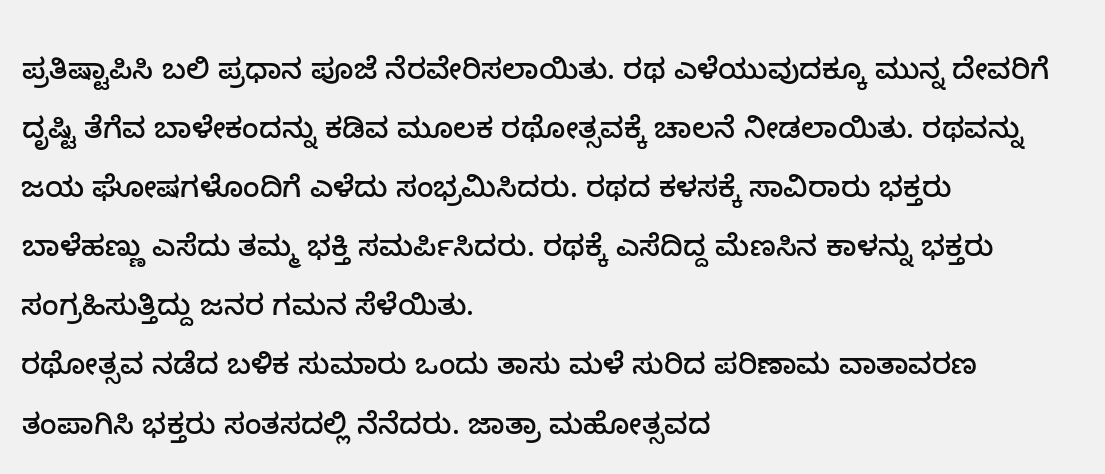ಪ್ರತಿಷ್ಟಾಪಿಸಿ ಬಲಿ ಪ್ರಧಾನ ಪೂಜೆ ನೆರವೇರಿಸಲಾಯಿತು. ರಥ ಎಳೆಯುವುದಕ್ಕೂ ಮುನ್ನ ದೇವರಿಗೆ ದೃಷ್ಟಿ ತೆಗೆವ ಬಾಳೇಕಂದನ್ನು ಕಡಿವ ಮೂಲಕ ರಥೋತ್ಸವಕ್ಕೆ ಚಾಲನೆ ನೀಡಲಾಯಿತು. ರಥವನ್ನು ಜಯ ಘೋಷಗಳೊಂದಿಗೆ ಎಳೆದು ಸಂಭ್ರಮಿಸಿದರು. ರಥದ ಕಳಸಕ್ಕೆ ಸಾವಿರಾರು ಭಕ್ತರು ಬಾಳೆಹಣ್ಣು ಎಸೆದು ತಮ್ಮ ಭಕ್ತಿ ಸಮರ್ಪಿಸಿದರು. ರಥಕ್ಕೆ ಎಸೆದಿದ್ದ ಮೆಣಸಿನ ಕಾಳನ್ನು ಭಕ್ತರು ಸಂಗ್ರಹಿಸುತ್ತಿದ್ದು ಜನರ ಗಮನ ಸೆಳೆಯಿತು.
ರಥೋತ್ಸವ ನಡೆದ ಬಳಿಕ ಸುಮಾರು ಒಂದು ತಾಸು ಮಳೆ ಸುರಿದ ಪರಿಣಾಮ ವಾತಾವರಣ ತಂಪಾಗಿಸಿ ಭಕ್ತರು ಸಂತಸದಲ್ಲಿ ನೆನೆದರು. ಜಾತ್ರಾ ಮಹೋತ್ಸವದ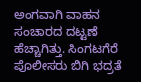ಅಂಗವಾಗಿ ವಾಹನ ಸಂಚಾರದ ದಟ್ಟಣೆ ಹೆಚ್ಚಾಗಿತ್ತು. ಸಿಂಗಟಗೆರೆ ಪೊಲೀಸರು ಬಿಗಿ ಭದ್ರತೆ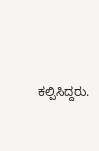ಕಲ್ಪಿಸಿದ್ದರು.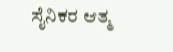ಸೈನಿಕರ ಆತ್ಮ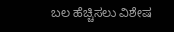ಬಲ ಹೆಚ್ಚಿಸಲು ವಿಶೇಷ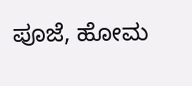ಪೂಜೆ, ಹೋಮ